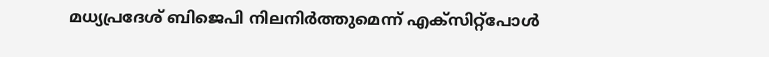മധ്യപ്രദേശ് ബിജെപി നിലനിര്‍ത്തുമെന്ന് എക്‌സിറ്റ്‌പോള്‍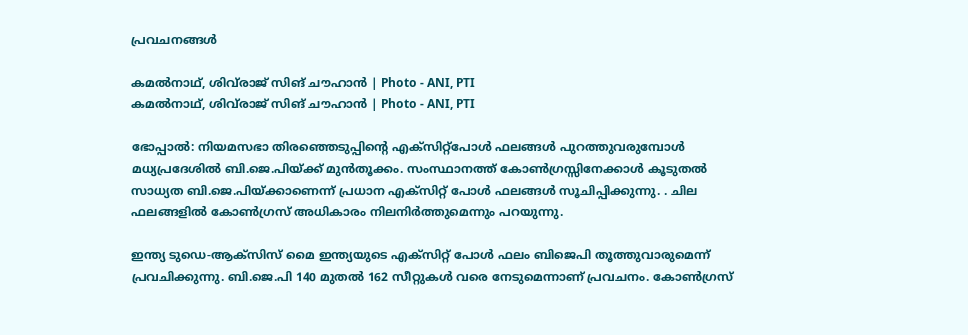പ്രവചനങ്ങള്‍

കമല്‍നാഥ്, ശിവ്‌രാജ് സിങ് ചൗഹാന്‍ | Photo - ANI, PTI
കമല്‍നാഥ്, ശിവ്‌രാജ് സിങ് ചൗഹാന്‍ | Photo - ANI, PTI

ഭോപ്പാല്‍: നിയമസഭാ തിരഞ്ഞെടുപ്പിന്റെ എക്‌സിറ്റ്‌പോള്‍ ഫലങ്ങള്‍ പുറത്തുവരുമ്പോള്‍ മധ്യപ്രദേശില്‍ ബി.ജെ.പിയ്ക്ക് മുന്‍തൂക്കം. സംസ്ഥാനത്ത് കോണ്‍ഗ്രസ്സിനേക്കാള്‍ കൂടുതല്‍ സാധ്യത ബി.ജെ.പിയ്ക്കാണെന്ന് പ്രധാന എക്‌സിറ്റ് പോള്‍ ഫലങ്ങള്‍ സൂചിപ്പിക്കുന്നു. . ചില ഫലങ്ങളില്‍ കോണ്‍ഗ്രസ് അധികാരം നിലനിര്‍ത്തുമെന്നും പറയുന്നു.

ഇന്ത്യ ടുഡെ-ആക്‌സിസ് മൈ ഇന്ത്യയുടെ എക്‌സിറ്റ് പോള്‍ ഫലം ബിജെപി തൂത്തുവാരുമെന്ന് പ്രവചിക്കുന്നു. ബി.ജെ.പി 140 മുതല്‍ 162 സീറ്റുകള്‍ വരെ നേടുമെന്നാണ് പ്രവചനം. കോണ്‍ഗ്രസ്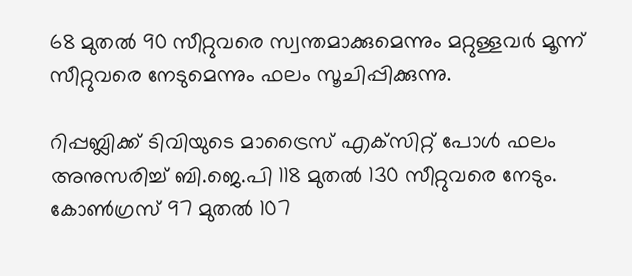68 മുതല്‍ 90 സീറ്റുവരെ സ്വന്തമാക്കുമെന്നും മറ്റുള്ളവര്‍ മൂന്ന് സീറ്റുവരെ നേടുമെന്നും ഫലം സൂചിപ്പിക്കുന്നു.

റിപ്പബ്ലിക്ക് ടിവിയുടെ മാട്രൈസ് എക്‌സിറ്റ് പോള്‍ ഫലം അനുസരിച്ച് ബി.ജെ.പി 118 മുതല്‍ 130 സീറ്റുവരെ നേടും. കോണ്‍ഗ്രസ് 97 മുതല്‍ 107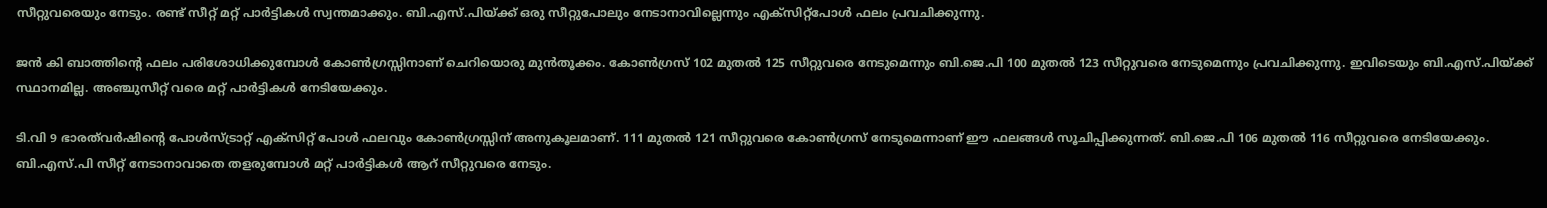സീറ്റുവരെയും നേടും. രണ്ട് സീറ്റ് മറ്റ് പാര്‍ട്ടികള്‍ സ്വന്തമാക്കും. ബി.എസ്.പിയ്ക്ക് ഒരു സീറ്റുപോലും നേടാനാവില്ലെന്നും എക്‌സിറ്റ്‌പോള്‍ ഫലം പ്രവചിക്കുന്നു.

ജന്‍ കി ബാത്തിന്റെ ഫലം പരിശോധിക്കുമ്പോള്‍ കോണ്‍ഗ്രസ്സിനാണ് ചെറിയൊരു മുന്‍തൂക്കം. കോണ്‍ഗ്രസ് 102 മുതല്‍ 125 സീറ്റുവരെ നേടുമെന്നും ബി.ജെ.പി 100 മുതല്‍ 123 സീറ്റുവരെ നേടുമെന്നും പ്രവചിക്കുന്നു. ഇവിടെയും ബി.എസ്.പിയ്ക്ക് സ്ഥാനമില്ല. അഞ്ചുസീറ്റ് വരെ മറ്റ് പാര്‍ട്ടികള്‍ നേടിയേക്കും.

ടി.വി 9 ഭാരത്‌വര്‍ഷിന്റെ പോള്‍സ്ട്രാറ്റ് എക്‌സിറ്റ് പോള്‍ ഫലവും കോണ്‍ഗ്രസ്സിന് അനുകൂലമാണ്. 111 മുതല്‍ 121 സീറ്റുവരെ കോണ്‍ഗ്രസ് നേടുമെന്നാണ് ഈ ഫലങ്ങള്‍ സൂചിപ്പിക്കുന്നത്. ബി.ജെ.പി 106 മുതല്‍ 116 സീറ്റുവരെ നേടിയേക്കും. ബി.എസ്.പി സീറ്റ് നേടാനാവാതെ തളരുമ്പോള്‍ മറ്റ് പാര്‍ട്ടികള്‍ ആറ് സീറ്റുവരെ നേടും.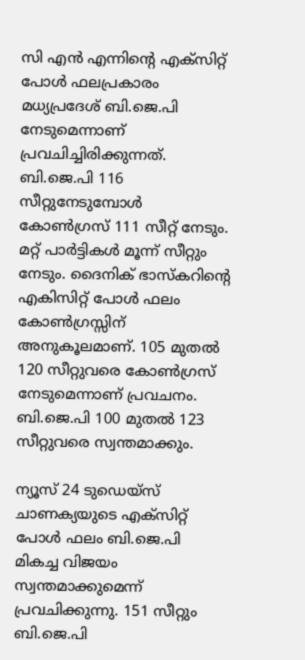സി എന്‍ എന്നിന്റെ എക്‌സിറ്റ് പോള്‍ ഫലപ്രകാരം മധ്യപ്രദേശ് ബി.ജെ.പി നേടുമെന്നാണ് പ്രവചിച്ചിരിക്കുന്നത്. ബി.ജെ.പി 116 സീറ്റുനേടുമ്പോള്‍ കോണ്‍ഗ്രസ് 111 സീറ്റ് നേടും. മറ്റ് പാര്‍ട്ടികള്‍ മൂന്ന് സീറ്റും നേടും. ദൈനിക് ഭാസ്‌കറിന്റെ എകിസിറ്റ് പോള്‍ ഫലം കോണ്‍ഗ്രസ്സിന് അനുകൂലമാണ്. 105 മുതല്‍ 120 സീറ്റുവരെ കോണ്‍ഗ്രസ് നേടുമെന്നാണ് പ്രവചനം. ബി.ജെ.പി 100 മുതല്‍ 123 സീറ്റുവരെ സ്വന്തമാക്കും.

ന്യൂസ് 24 ടുഡെയ്‌സ് ചാണക്യയുടെ എക്‌സിറ്റ് പോള്‍ ഫലം ബി.ജെ.പി മികച്ച വിജയം സ്വന്തമാക്കുമെന്ന് പ്രവചിക്കുന്നു. 151 സീറ്റും ബി.ജെ.പി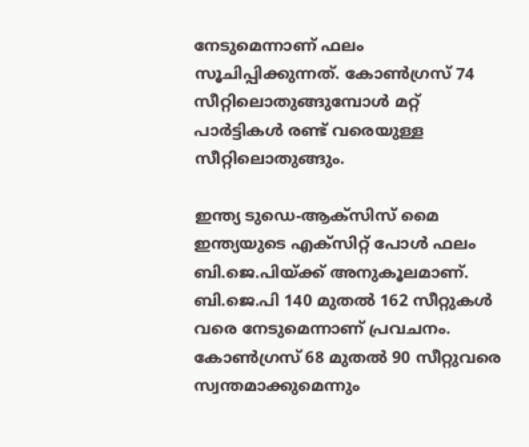നേടുമെന്നാണ് ഫലം സൂചിപ്പിക്കുന്നത്. കോണ്‍ഗ്രസ് 74 സീറ്റിലൊതുങ്ങുമ്പോള്‍ മറ്റ് പാര്‍ട്ടികള്‍ രണ്ട് വരെയുള്ള സീറ്റിലൊതുങ്ങും.

ഇന്ത്യ ടുഡെ-ആക്‌സിസ് മൈ ഇന്ത്യയുടെ എക്‌സിറ്റ് പോള്‍ ഫലം ബി.ജെ.പിയ്ക്ക് അനുകൂലമാണ്. ബി.ജെ.പി 140 മുതല്‍ 162 സീറ്റുകള്‍ വരെ നേടുമെന്നാണ് പ്രവചനം. കോണ്‍ഗ്രസ് 68 മുതല്‍ 90 സീറ്റുവരെ സ്വന്തമാക്കുമെന്നും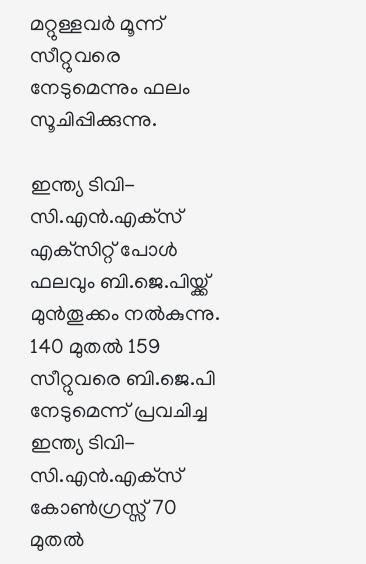മറ്റുള്ളവര്‍ മൂന്ന് സീറ്റുവരെ നേടുമെന്നും ഫലം സൂചിപ്പിക്കുന്നു.

ഇന്ത്യ ടിവി-സി.എന്‍.എക്‌സ് എക്‌സിറ്റ് പോള്‍ ഫലവും ബി.ജെ.പിയ്ക്ക് മുന്‍തൂക്കം നല്‍കുന്നു. 140 മുതല്‍ 159 സീറ്റുവരെ ബി.ജെ.പി നേടുമെന്ന് പ്രവചിച്ച ഇന്ത്യ ടിവി-സി.എന്‍.എക്‌സ് കോണ്‍ഗ്രസ്സ് 70 മുതല്‍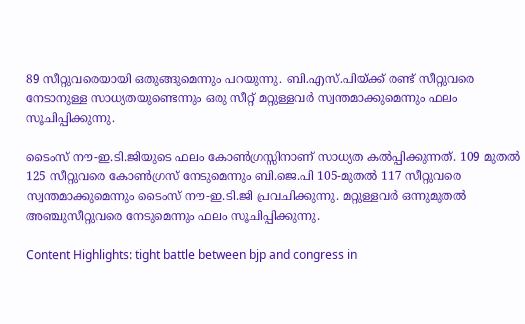89 സീറ്റുവരെയായി ഒതുങ്ങുമെന്നും പറയുന്നു. ബി.എസ്.പിയ്ക്ക് രണ്ട് സീറ്റുവരെ നേടാനുള്ള സാധ്യതയുണ്ടെന്നും ഒരു സീറ്റ് മറ്റുള്ളവര്‍ സ്വന്തമാക്കുമെന്നും ഫലം സൂചിപ്പിക്കുന്നു.

ടൈംസ് നൗ-ഇ.ടി.ജിയുടെ ഫലം കോണ്‍ഗ്രസ്സിനാണ് സാധ്യത കല്‍പ്പിക്കുന്നത്. 109 മുതല്‍ 125 സീറ്റുവരെ കോണ്‍ഗ്രസ് നേടുമെന്നും ബി.ജെ.പി 105-മുതല്‍ 117 സീറ്റുവരെ സ്വന്തമാക്കുമെന്നും ടൈംസ് നൗ-ഇ.ടി.ജി പ്രവചിക്കുന്നു. മറ്റുള്ളവര്‍ ഒന്നുമുതല്‍ അഞ്ചുസീറ്റുവരെ നേടുമെന്നും ഫലം സൂചിപ്പിക്കുന്നു.

Content Highlights: tight battle between bjp and congress in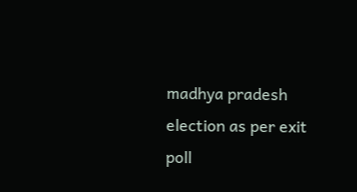madhya pradesh election as per exit poll